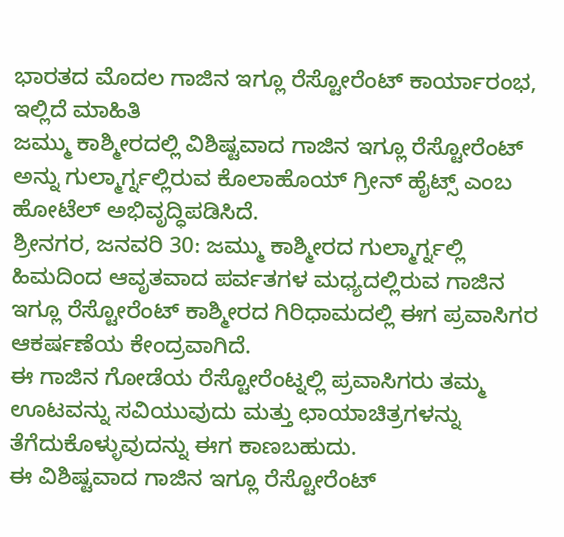ಭಾರತದ ಮೊದಲ ಗಾಜಿನ ಇಗ್ಲೂ ರೆಸ್ಟೋರೆಂಟ್ ಕಾರ್ಯಾರಂಭ, ಇಲ್ಲಿದೆ ಮಾಹಿತಿ
ಜಮ್ಮು ಕಾಶ್ಮೀರದಲ್ಲಿ ವಿಶಿಷ್ಟವಾದ ಗಾಜಿನ ಇಗ್ಲೂ ರೆಸ್ಟೋರೆಂಟ್ ಅನ್ನು ಗುಲ್ಮಾರ್ಗ್ನಲ್ಲಿರುವ ಕೊಲಾಹೊಯ್ ಗ್ರೀನ್ ಹೈಟ್ಸ್ ಎಂಬ ಹೋಟೆಲ್ ಅಭಿವೃದ್ಧಿಪಡಿಸಿದೆ.
ಶ್ರೀನಗರ, ಜನವರಿ 30: ಜಮ್ಮು ಕಾಶ್ಮೀರದ ಗುಲ್ಮಾರ್ಗ್ನಲ್ಲಿ ಹಿಮದಿಂದ ಆವೃತವಾದ ಪರ್ವತಗಳ ಮಧ್ಯದಲ್ಲಿರುವ ಗಾಜಿನ ಇಗ್ಲೂ ರೆಸ್ಟೋರೆಂಟ್ ಕಾಶ್ಮೀರದ ಗಿರಿಧಾಮದಲ್ಲಿ ಈಗ ಪ್ರವಾಸಿಗರ ಆಕರ್ಷಣೆಯ ಕೇಂದ್ರವಾಗಿದೆ.
ಈ ಗಾಜಿನ ಗೋಡೆಯ ರೆಸ್ಟೋರೆಂಟ್ನಲ್ಲಿ ಪ್ರವಾಸಿಗರು ತಮ್ಮ ಊಟವನ್ನು ಸವಿಯುವುದು ಮತ್ತು ಛಾಯಾಚಿತ್ರಗಳನ್ನು ತೆಗೆದುಕೊಳ್ಳುವುದನ್ನು ಈಗ ಕಾಣಬಹುದು.
ಈ ವಿಶಿಷ್ಟವಾದ ಗಾಜಿನ ಇಗ್ಲೂ ರೆಸ್ಟೋರೆಂಟ್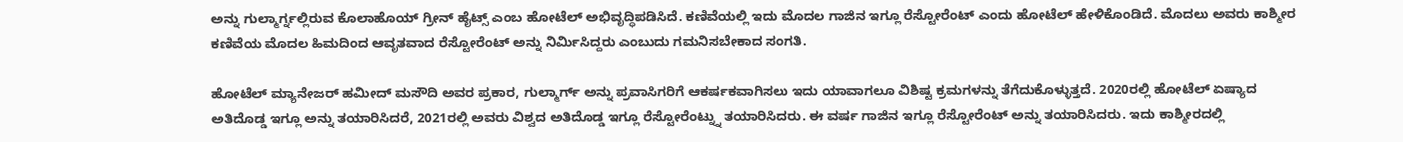ಅನ್ನು ಗುಲ್ಮಾರ್ಗ್ನಲ್ಲಿರುವ ಕೊಲಾಹೊಯ್ ಗ್ರೀನ್ ಹೈಟ್ಸ್ ಎಂಬ ಹೋಟೆಲ್ ಅಭಿವೃದ್ಧಿಪಡಿಸಿದೆ. ಕಣಿವೆಯಲ್ಲಿ ಇದು ಮೊದಲ ಗಾಜಿನ ಇಗ್ಲೂ ರೆಸ್ಟೋರೆಂಟ್ ಎಂದು ಹೋಟೆಲ್ ಹೇಳಿಕೊಂಡಿದೆ. ಮೊದಲು ಅವರು ಕಾಶ್ಮೀರ ಕಣಿವೆಯ ಮೊದಲ ಹಿಮದಿಂದ ಆವೃತವಾದ ರೆಸ್ಟೋರೆಂಟ್ ಅನ್ನು ನಿರ್ಮಿಸಿದ್ದರು ಎಂಬುದು ಗಮನಿಸಬೇಕಾದ ಸಂಗತಿ.

ಹೋಟೆಲ್ ಮ್ಯಾನೇಜರ್ ಹಮೀದ್ ಮಸೌದಿ ಅವರ ಪ್ರಕಾರ, ಗುಲ್ಮಾರ್ಗ್ ಅನ್ನು ಪ್ರವಾಸಿಗರಿಗೆ ಆಕರ್ಷಕವಾಗಿಸಲು ಇದು ಯಾವಾಗಲೂ ವಿಶಿಷ್ಟ ಕ್ರಮಗಳನ್ನು ತೆಗೆದುಕೊಳ್ಳುತ್ತದೆ. 2020ರಲ್ಲಿ ಹೋಟೆಲ್ ಏಷ್ಯಾದ ಅತಿದೊಡ್ಡ ಇಗ್ಲೂ ಅನ್ನು ತಯಾರಿಸಿದರೆ, 2021ರಲ್ಲಿ ಅವರು ವಿಶ್ವದ ಅತಿದೊಡ್ಡ ಇಗ್ಲೂ ರೆಸ್ಟೋರೆಂಟ್ನ್ನು ತಯಾರಿಸಿದರು. ಈ ವರ್ಷ ಗಾಜಿನ ಇಗ್ಲೂ ರೆಸ್ಟೋರೆಂಟ್ ಅನ್ನು ತಯಾರಿಸಿದರು. ಇದು ಕಾಶ್ಮೀರದಲ್ಲಿ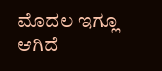ಮೊದಲ ಇಗ್ಲೂ ಆಗಿದೆ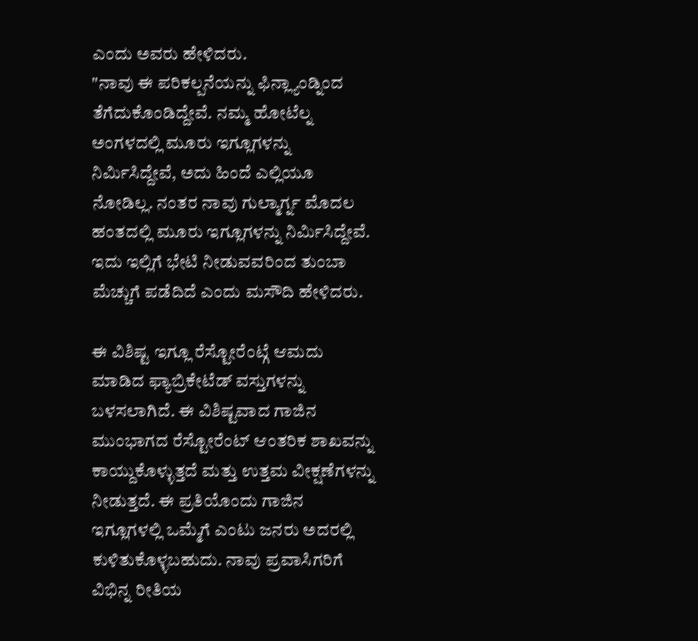ಎಂದು ಅವರು ಹೇಳಿದರು.
"ನಾವು ಈ ಪರಿಕಲ್ಪನೆಯನ್ನು ಫಿನ್ಲ್ಯಾಂಡ್ನಿಂದ ತೆಗೆದುಕೊಂಡಿದ್ದೇವೆ. ನಮ್ಮ ಹೋಟೆಲ್ನ ಅಂಗಳದಲ್ಲಿ ಮೂರು ಇಗ್ಲೂಗಳನ್ನು ನಿರ್ಮಿಸಿದ್ದೇವೆ, ಅದು ಹಿಂದೆ ಎಲ್ಲಿಯೂ ನೋಡಿಲ್ಲ. ನಂತರ ನಾವು ಗುಲ್ಮಾರ್ಗ್ನ ಮೊದಲ ಹಂತದಲ್ಲಿ ಮೂರು ಇಗ್ಲೂಗಳನ್ನು ನಿರ್ಮಿಸಿದ್ದೇವೆ. ಇದು ಇಲ್ಲಿಗೆ ಭೇಟಿ ನೀಡುವವರಿಂದ ತುಂಬಾ ಮೆಚ್ಚುಗೆ ಪಡೆದಿದೆ ಎಂದು ಮಸೌದಿ ಹೇಳಿದರು.

ಈ ವಿಶಿಷ್ಟ ಇಗ್ಲೂ ರೆಸ್ಟೋರೆಂಟ್ಗೆ ಆಮದು ಮಾಡಿದ ಫ್ಯಾಬ್ರಿಕೇಟೆಡ್ ವಸ್ತುಗಳನ್ನು ಬಳಸಲಾಗಿದೆ. ಈ ವಿಶಿಷ್ಟವಾದ ಗಾಜಿನ ಮುಂಭಾಗದ ರೆಸ್ಟೋರೆಂಟ್ ಆಂತರಿಕ ಶಾಖವನ್ನು ಕಾಯ್ದುಕೊಳ್ಳುತ್ತದೆ ಮತ್ತು ಉತ್ತಮ ವೀಕ್ಷಣೆಗಳನ್ನು ನೀಡುತ್ತದೆ. ಈ ಪ್ರತಿಯೊಂದು ಗಾಜಿನ ಇಗ್ಲೂಗಳಲ್ಲಿ ಒಮ್ಮೆಗೆ ಎಂಟು ಜನರು ಅದರಲ್ಲಿ ಕುಳಿತುಕೊಳ್ಳಬಹುದು. ನಾವು ಪ್ರವಾಸಿಗರಿಗೆ ವಿಭಿನ್ನ ರೀತಿಯ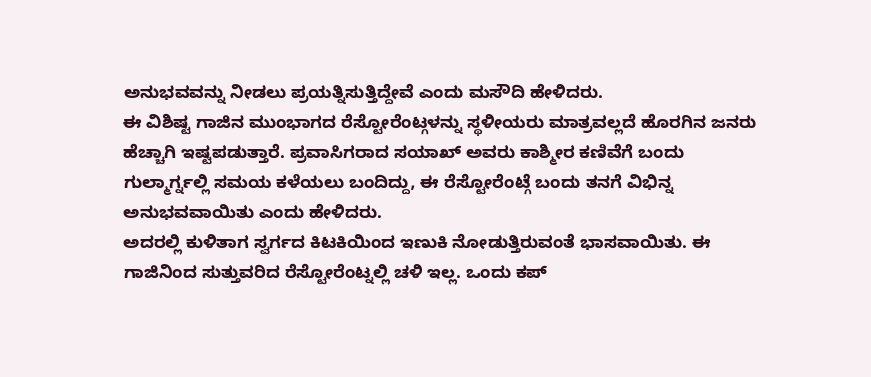ಅನುಭವವನ್ನು ನೀಡಲು ಪ್ರಯತ್ನಿಸುತ್ತಿದ್ದೇವೆ ಎಂದು ಮಸೌದಿ ಹೇಳಿದರು.
ಈ ವಿಶಿಷ್ಟ ಗಾಜಿನ ಮುಂಭಾಗದ ರೆಸ್ಟೋರೆಂಟ್ಗಳನ್ನು ಸ್ಥಳೀಯರು ಮಾತ್ರವಲ್ಲದೆ ಹೊರಗಿನ ಜನರು ಹೆಚ್ಚಾಗಿ ಇಷ್ಟಪಡುತ್ತಾರೆ. ಪ್ರವಾಸಿಗರಾದ ಸಯಾಖ್ ಅವರು ಕಾಶ್ಮೀರ ಕಣಿವೆಗೆ ಬಂದು ಗುಲ್ಮಾರ್ಗ್ನಲ್ಲಿ ಸಮಯ ಕಳೆಯಲು ಬಂದಿದ್ದು, ಈ ರೆಸ್ಟೋರೆಂಟ್ಗೆ ಬಂದು ತನಗೆ ವಿಭಿನ್ನ ಅನುಭವವಾಯಿತು ಎಂದು ಹೇಳಿದರು.
ಅದರಲ್ಲಿ ಕುಳಿತಾಗ ಸ್ವರ್ಗದ ಕಿಟಕಿಯಿಂದ ಇಣುಕಿ ನೋಡುತ್ತಿರುವಂತೆ ಭಾಸವಾಯಿತು. ಈ ಗಾಜಿನಿಂದ ಸುತ್ತುವರಿದ ರೆಸ್ಟೋರೆಂಟ್ನಲ್ಲಿ ಚಳಿ ಇಲ್ಲ. ಒಂದು ಕಪ್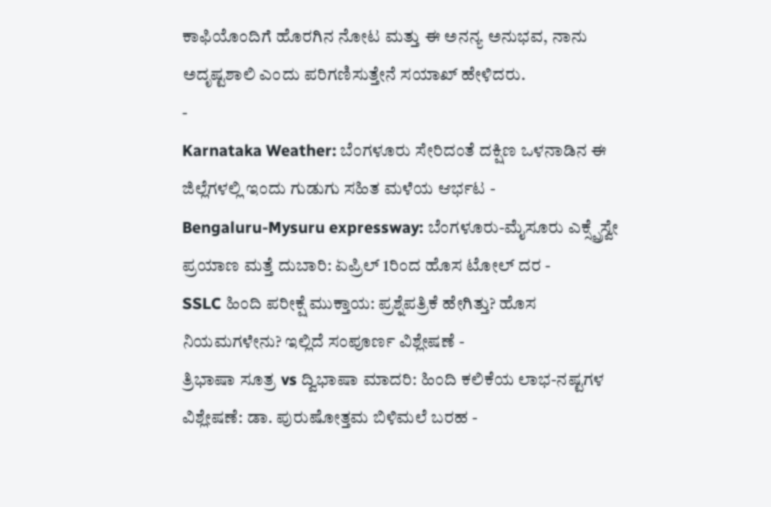ಕಾಫಿಯೊಂದಿಗೆ ಹೊರಗಿನ ನೋಟ ಮತ್ತು ಈ ಅನನ್ಯ ಅನುಭವ, ನಾನು ಅದೃಷ್ಟಶಾಲಿ ಎಂದು ಪರಿಗಣಿಸುತ್ತೇನೆ ಸಯಾಖ್ ಹೇಳಿದರು.
-
Karnataka Weather: ಬೆಂಗಳೂರು ಸೇರಿದಂತೆ ದಕ್ಷಿಣ ಒಳನಾಡಿನ ಈ ಜಿಲ್ಲೆಗಳಲ್ಲಿ ಇಂದು ಗುಡುಗು ಸಹಿತ ಮಳೆಯ ಆರ್ಭಟ -
Bengaluru-Mysuru expressway: ಬೆಂಗಳೂರು-ಮೈಸೂರು ಎಕ್ಸ್ಪ್ರೆಸ್ವೇ ಪ್ರಯಾಣ ಮತ್ತೆ ದುಬಾರಿ: ಏಪ್ರಿಲ್ 1ರಿಂದ ಹೊಸ ಟೋಲ್ ದರ -
SSLC ಹಿಂದಿ ಪರೀಕ್ಷೆ ಮುಕ್ತಾಯ: ಪ್ರಶ್ನೆಪತ್ರಿಕೆ ಹೇಗಿತ್ತು? ಹೊಸ ನಿಯಮಗಳೇನು? ಇಲ್ಲಿದೆ ಸಂಪೂರ್ಣ ವಿಶ್ಲೇಷಣೆ -
ತ್ರಿಭಾಷಾ ಸೂತ್ರ vs ದ್ವಿಭಾಷಾ ಮಾದರಿ: ಹಿಂದಿ ಕಲಿಕೆಯ ಲಾಭ-ನಷ್ಟಗಳ ವಿಶ್ಲೇಷಣೆ: ಡಾ. ಪುರುಷೋತ್ತಮ ಬಿಳಿಮಲೆ ಬರಹ -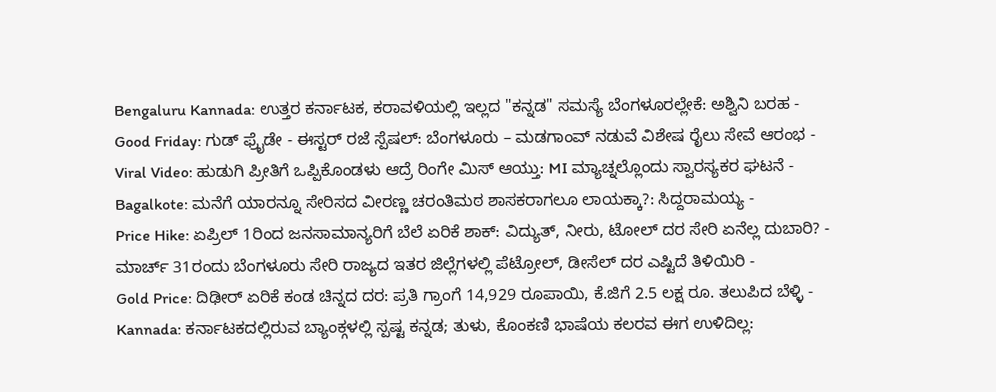Bengaluru Kannada: ಉತ್ತರ ಕರ್ನಾಟಕ, ಕರಾವಳಿಯಲ್ಲಿ ಇಲ್ಲದ "ಕನ್ನಡ" ಸಮಸ್ಯೆ ಬೆಂಗಳೂರಲ್ಲೇಕೆ: ಅಶ್ವಿನಿ ಬರಹ -
Good Friday: ಗುಡ್ ಫ್ರೈಡೇ - ಈಸ್ಟರ್ ರಜೆ ಸ್ಪೆಷಲ್: ಬೆಂಗಳೂರು – ಮಡಗಾಂವ್ ನಡುವೆ ವಿಶೇಷ ರೈಲು ಸೇವೆ ಆರಂಭ -
Viral Video: ಹುಡುಗಿ ಪ್ರೀತಿಗೆ ಒಪ್ಪಿಕೊಂಡಳು ಆದ್ರೆ ರಿಂಗೇ ಮಿಸ್ ಆಯ್ತು: MI ಮ್ಯಾಚ್ನಲ್ಲೊಂದು ಸ್ವಾರಸ್ಯಕರ ಘಟನೆ -
Bagalkote: ಮನೆಗೆ ಯಾರನ್ನೂ ಸೇರಿಸದ ವೀರಣ್ಣ ಚರಂತಿಮಠ ಶಾಸಕರಾಗಲೂ ಲಾಯಕ್ಕಾ?: ಸಿದ್ದರಾಮಯ್ಯ -
Price Hike: ಏಪ್ರಿಲ್ 1ರಿಂದ ಜನಸಾಮಾನ್ಯರಿಗೆ ಬೆಲೆ ಏರಿಕೆ ಶಾಕ್: ವಿದ್ಯುತ್, ನೀರು, ಟೋಲ್ ದರ ಸೇರಿ ಏನೆಲ್ಲ ದುಬಾರಿ? -
ಮಾರ್ಚ್ 31ರಂದು ಬೆಂಗಳೂರು ಸೇರಿ ರಾಜ್ಯದ ಇತರ ಜಿಲ್ಲೆಗಳಲ್ಲಿ ಪೆಟ್ರೋಲ್, ಡೀಸೆಲ್ ದರ ಎಷ್ಟಿದೆ ತಿಳಿಯಿರಿ -
Gold Price: ದಿಢೀರ್ ಏರಿಕೆ ಕಂಡ ಚಿನ್ನದ ದರ: ಪ್ರತಿ ಗ್ರಾಂಗೆ 14,929 ರೂಪಾಯಿ, ಕೆ.ಜಿಗೆ 2.5 ಲಕ್ಷ ರೂ. ತಲುಪಿದ ಬೆಳ್ಳಿ -
Kannada: ಕರ್ನಾಟಕದಲ್ಲಿರುವ ಬ್ಯಾಂಕ್ಗಳಲ್ಲಿ ಸ್ಪಷ್ಟ ಕನ್ನಡ; ತುಳು, ಕೊಂಕಣಿ ಭಾಷೆಯ ಕಲರವ ಈಗ ಉಳಿದಿಲ್ಲ: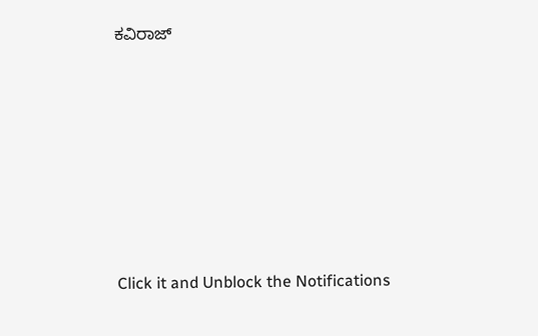ಕವಿರಾಜ್












Click it and Unblock the Notifications